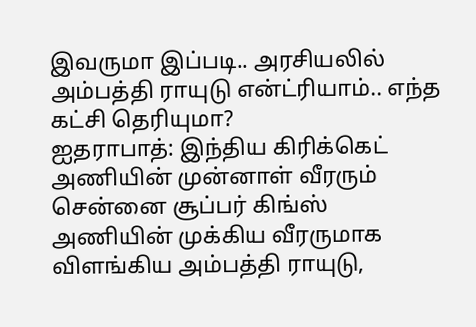இவருமா இப்படி.. அரசியலில் அம்பத்தி ராயுடு என்ட்ரியாம்.. எந்த கட்சி தெரியுமா?
ஐதராபாத்: இந்திய கிரிக்கெட் அணியின் முன்னாள் வீரரும் சென்னை சூப்பர் கிங்ஸ் அணியின் முக்கிய வீரருமாக விளங்கிய அம்பத்தி ராயுடு,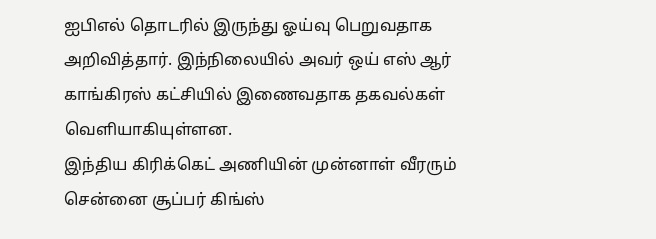ஐபிஎல் தொடரில் இருந்து ஓய்வு பெறுவதாக அறிவித்தார். இந்நிலையில் அவர் ஒய் எஸ் ஆர் காங்கிரஸ் கட்சியில் இணைவதாக தகவல்கள் வெளியாகியுள்ளன.
இந்திய கிரிக்கெட் அணியின் முன்னாள் வீரரும் சென்னை சூப்பர் கிங்ஸ்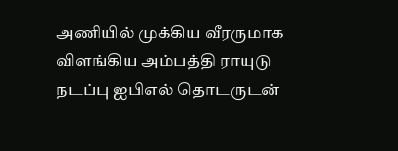அணியில் முக்கிய வீரருமாக விளங்கிய அம்பத்தி ராயுடு நடப்பு ஐபிஎல் தொடருடன்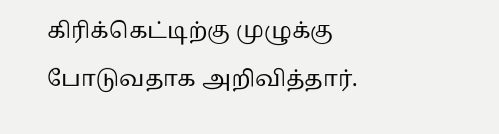கிரிக்கெட்டிற்கு முழுக்கு போடுவதாக அறிவித்தார்.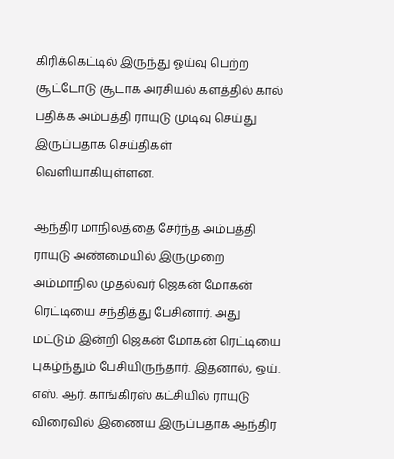கிரிக்கெட்டில் இருந்து ஓய்வு பெற்ற சூட்டோடு சூடாக அரசியல் களத்தில் கால் பதிக்க அம்பத்தி ராயுடு முடிவு செய்து இருப்பதாக செய்திகள் வெளியாகியுள்ளன.

ஆந்திர மாநிலத்தை சேர்ந்த அம்பத்தி ராயுடு அண்மையில் இருமுறை அம்மாநில முதல்வர் ஜெகன் மோகன் ரெட்டியை சந்தித்து பேசினார். அது மட்டும் இன்றி ஜெகன் மோகன் ரெட்டியை புகழ்ந்தும் பேசியிருந்தார். இதனால், ஒய். எஸ். ஆர். காங்கிரஸ் கட்சியில் ராயுடு விரைவில் இணைய இருப்பதாக ஆந்திர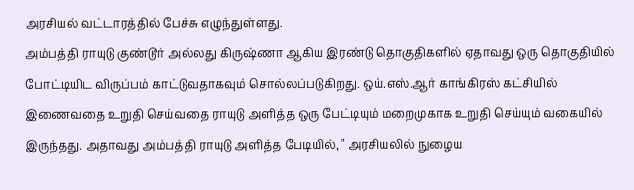அரசியல் வட்டாரத்தில் பேச்சு எழுந்துள்ளது.
அம்பத்தி ராயுடு குண்டூர் அல்லது கிருஷ்ணா ஆகிய இரண்டு தொகுதிகளில் ஏதாவது ஒரு தொகுதியில் போட்டியிட விருப்பம் காட்டுவதாகவும் சொல்லப்படுகிறது. ஒய்.எஸ்.ஆர் காங்கிரஸ் கட்சியில் இணைவதை உறுதி செய்வதை ராயுடு அளித்த ஒரு பேட்டியும் மறைமுகாக உறுதி செய்யும் வகையில் இருந்தது. அதாவது அம்பத்தி ராயுடு அளித்த பேடியில், " அரசியலில் நுழைய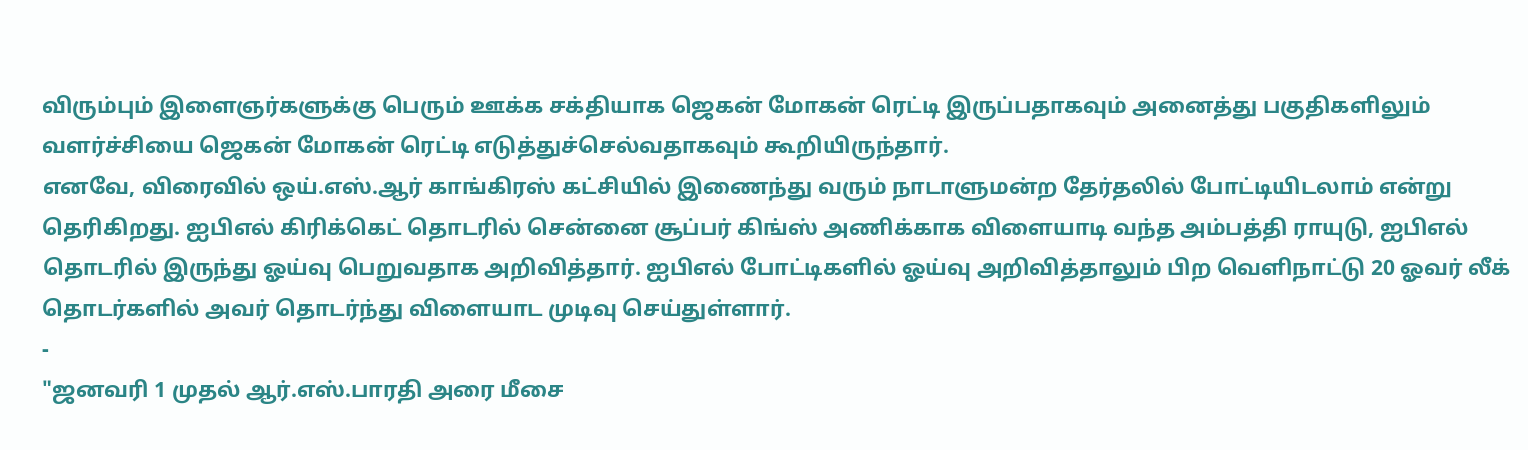விரும்பும் இளைஞர்களுக்கு பெரும் ஊக்க சக்தியாக ஜெகன் மோகன் ரெட்டி இருப்பதாகவும் அனைத்து பகுதிகளிலும் வளர்ச்சியை ஜெகன் மோகன் ரெட்டி எடுத்துச்செல்வதாகவும் கூறியிருந்தார்.
எனவே, விரைவில் ஒய்.எஸ்.ஆர் காங்கிரஸ் கட்சியில் இணைந்து வரும் நாடாளுமன்ற தேர்தலில் போட்டியிடலாம் என்று தெரிகிறது. ஐபிஎல் கிரிக்கெட் தொடரில் சென்னை சூப்பர் கிங்ஸ் அணிக்காக விளையாடி வந்த அம்பத்தி ராயுடு, ஐபிஎல் தொடரில் இருந்து ஓய்வு பெறுவதாக அறிவித்தார். ஐபிஎல் போட்டிகளில் ஓய்வு அறிவித்தாலும் பிற வெளிநாட்டு 20 ஓவர் லீக் தொடர்களில் அவர் தொடர்ந்து விளையாட முடிவு செய்துள்ளார்.
-
"ஜனவரி 1 முதல் ஆர்.எஸ்.பாரதி அரை மீசை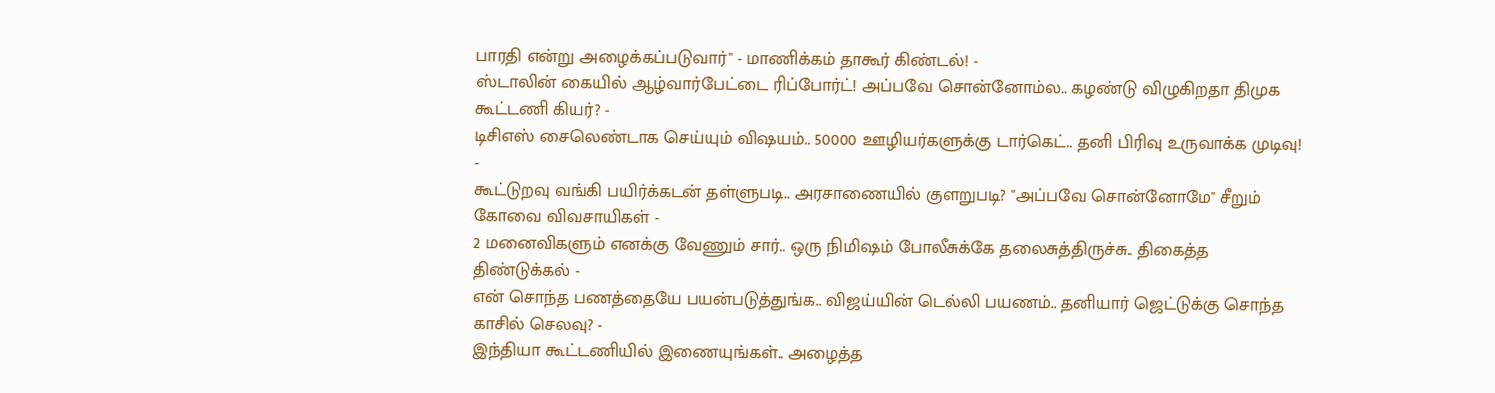பாரதி என்று அழைக்கப்படுவார்" - மாணிக்கம் தாகூர் கிண்டல்! -
ஸ்டாலின் கையில் ஆழ்வார்பேட்டை ரிப்போர்ட்! அப்பவே சொன்னோம்ல.. கழண்டு விழுகிறதா திமுக கூட்டணி கியர்? -
டிசிஎஸ் சைலெண்டாக செய்யும் விஷயம்.. 50000 ஊழியர்களுக்கு டார்கெட்.. தனி பிரிவு உருவாக்க முடிவு! -
கூட்டுறவு வங்கி பயிர்க்கடன் தள்ளுபடி.. அரசாணையில் குளறுபடி? "அப்பவே சொன்னோமே" சீறும் கோவை விவசாயிகள் -
2 மனைவிகளும் எனக்கு வேணும் சார்.. ஒரு நிமிஷம் போலீசுக்கே தலைசுத்திருச்சு.. திகைத்த திண்டுக்கல் -
என் சொந்த பணத்தையே பயன்படுத்துங்க.. விஜய்யின் டெல்லி பயணம்.. தனியார் ஜெட்டுக்கு சொந்த காசில் செலவு? -
இந்தியா கூட்டணியில் இணையுங்கள்.. அழைத்த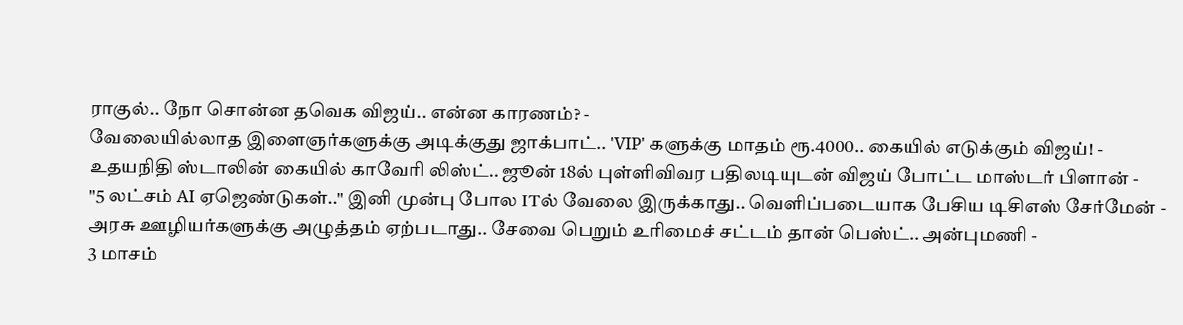ராகுல்.. நோ சொன்ன தவெக விஜய்.. என்ன காரணம்? -
வேலையில்லாத இளைஞர்களுக்கு அடிக்குது ஜாக்பாட்.. 'VIP' களுக்கு மாதம் ரூ.4000.. கையில் எடுக்கும் விஜய்! -
உதயநிதி ஸ்டாலின் கையில் காவேரி லிஸ்ட்.. ஜூன் 18ல் புள்ளிவிவர பதிலடியுடன் விஜய் போட்ட மாஸ்டர் பிளான் -
"5 லட்சம் AI ஏஜெண்டுகள்.." இனி முன்பு போல ITல் வேலை இருக்காது.. வெளிப்படையாக பேசிய டிசிஎஸ் சேர்மேன் -
அரசு ஊழியர்களுக்கு அழுத்தம் ஏற்படாது.. சேவை பெறும் உரிமைச் சட்டம் தான் பெஸ்ட்.. அன்புமணி -
3 மாசம்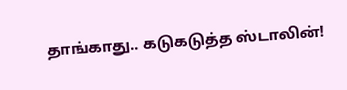தாங்காது.. கடுகடுத்த ஸ்டாலின்!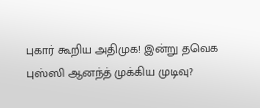புகார் கூறிய அதிமுக! இன்று தவெக புஸ்ஸி ஆனந்த் முக்கிய முடிவு?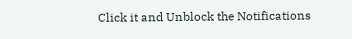Click it and Unblock the Notifications